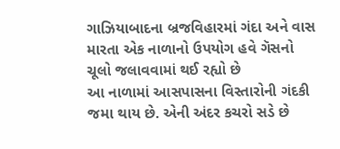ગાઝિયાબાદના બ્રજવિહારમાં ગંદા અને વાસ મારતા એક નાળાનો ઉપયોગ હવે ગૅસનો ચૂલો જલાવવામાં થઈ રહ્યો છે
આ નાળામાં આસપાસના વિસ્તારોની ગંદકી જમા થાય છે. એની અંદર કચરો સડે છે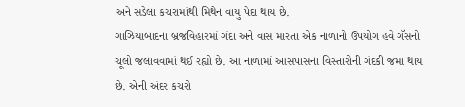અને સડેલા કચરામાંથી મિથેન વાયુ પેદા થાય છે.
ગાઝિયાબાદના બ્રજવિહારમાં ગંદા અને વાસ મારતા એક નાળાનો ઉપયોગ હવે ગૅસનો ચૂલો જલાવવામાં થઈ રહ્યો છે. આ નાળામાં આસપાસના વિસ્તારોની ગંદકી જમા થાય છે. એની અંદર કચરો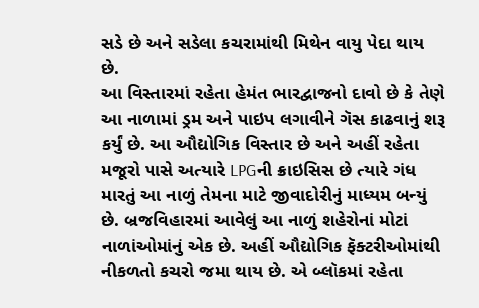સડે છે અને સડેલા કચરામાંથી મિથેન વાયુ પેદા થાય છે.
આ વિસ્તારમાં રહેતા હેમંત ભારદ્વાજનો દાવો છે કે તેણે આ નાળામાં ડ્રમ અને પાઇપ લગાવીને ગૅસ કાઢવાનું શરૂ કર્યું છે. આ ઔદ્યોગિક વિસ્તાર છે અને અહીં રહેતા મજૂરો પાસે અત્યારે LPGની ક્રાઇસિસ છે ત્યારે ગંધ મારતું આ નાળું તેમના માટે જીવાદોરીનું માધ્યમ બન્યું છે. બ્રજવિહારમાં આવેલું આ નાળું શહેરોનાં મોટાં નાળાંઓમાંનું એક છે. અહીં ઔદ્યોગિક ફૅક્ટરીઓમાંથી નીકળતો કચરો જમા થાય છે. એ બ્લૉકમાં રહેતા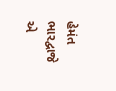હેમંત ભારદ્વાજે એ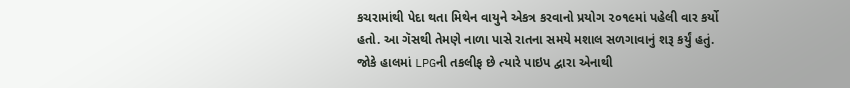કચરામાંથી પેદા થતા મિથેન વાયુને એકત્ર કરવાનો પ્રયોગ ૨૦૧૯માં પહેલી વાર કર્યો હતો. આ ગૅસથી તેમણે નાળા પાસે રાતના સમયે મશાલ સળગાવાનું શરૂ કર્યું હતું. જોકે હાલમાં LPGની તકલીફ છે ત્યારે પાઇપ દ્વારા એનાથી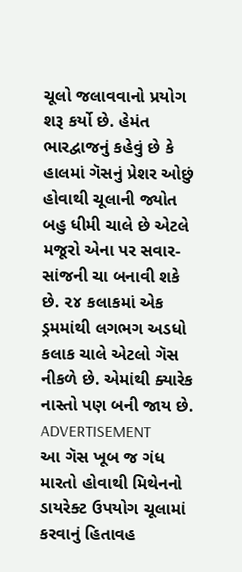ચૂલો જલાવવાનો પ્રયોગ શરૂ કર્યો છે. હેમંત ભારદ્વાજનું કહેવું છે કે હાલમાં ગૅસનું પ્રેશર ઓછું હોવાથી ચૂલાની જ્યોત બહુ ધીમી ચાલે છે એટલે મજૂરો એના પર સવાર-સાંજની ચા બનાવી શકે છે. ૨૪ કલાકમાં એક ડ્રમમાંથી લગભગ અડધો કલાક ચાલે એટલો ગૅસ નીકળે છે. એમાંથી ક્યારેક નાસ્તો પણ બની જાય છે.
ADVERTISEMENT
આ ગૅસ ખૂબ જ ગંધ મારતો હોવાથી મિથેનનો ડાયરેક્ટ ઉપયોગ ચૂલામાં કરવાનું હિતાવહ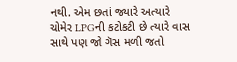નથી. એમ છતાં જ્યારે અત્યારે ચોમેર LPGની કટોકટી છે ત્યારે વાસ સાથે પણ જો ગૅસ મળી જતો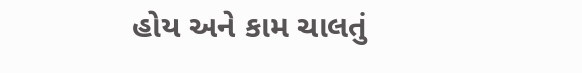હોય અને કામ ચાલતું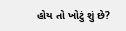હોય તો ખોટું શું છે?